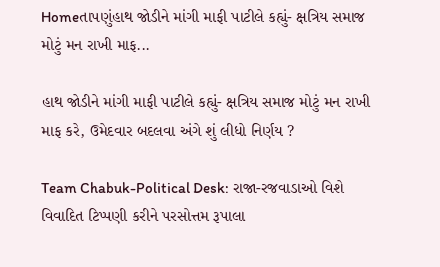Homeતાપણુંહાથ જોડીને માંગી માફી પાટીલે કહ્યું- ક્ષત્રિય સમાજ મોટું મન રાખી માફ...

હાથ જોડીને માંગી માફી પાટીલે કહ્યું- ક્ષત્રિય સમાજ મોટું મન રાખી માફ કરે, ઉમેદવાર બદલવા અંગે શું લીધો નિર્ણય ?

Team Chabuk-Political Desk: રાજા-રજવાડાઓ વિશે વિવાદિત ટિપ્પણી કરીને પરસોત્તમ રૂપાલા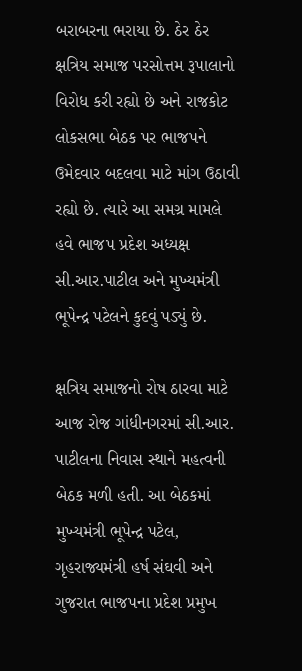બરાબરના ભરાયા છે. ઠેર ઠેર ક્ષત્રિય સમાજ પરસોત્તમ રૂપાલાનો વિરોધ કરી રહ્યો છે અને રાજકોટ લોકસભા બેઠક પર ભાજપને ઉમેદવાર બદલવા માટે માંગ ઉઠાવી રહ્યો છે. ત્યારે આ સમગ્ર મામલે હવે ભાજપ પ્રદેશ અધ્યક્ષ સી.આર.પાટીલ અને મુખ્યમંત્રી ભૂપેન્દ્ર પટેલને કુદવું પડ્યું છે.

ક્ષત્રિય સમાજનો રોષ ઠારવા માટે આજ રોજ ગાંધીનગરમાં સી.આર. પાટીલના નિવાસ સ્થાને મહત્વની બેઠક મળી હતી. આ બેઠકમાં મુખ્યમંત્રી ભૂપેન્દ્ર પટેલ, ગૃહરાજ્યમંત્રી હર્ષ સંઘવી અને ગુજરાત ભાજપના પ્રદેશ પ્રમુખ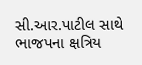સી.આર.પાટીલ સાથે ભાજપના ક્ષત્રિય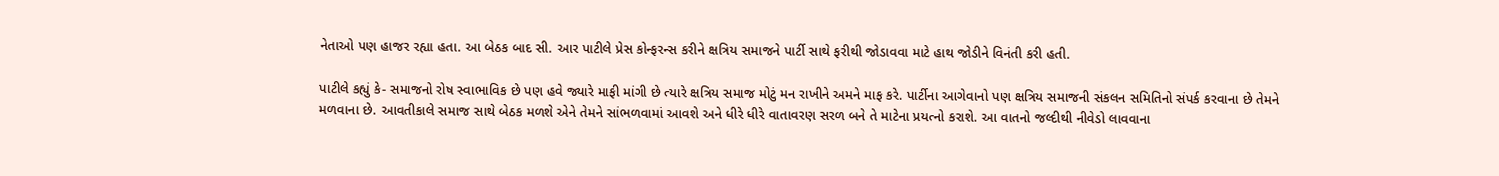નેતાઓ પણ હાજર રહ્યા હતા. આ બેઠક બાદ સી. આર પાટીલે પ્રેસ કોન્ફરન્સ કરીને ક્ષત્રિય સમાજને પાર્ટી સાથે ફરીથી જોડાવવા માટે હાથ જોડીને વિનંતી કરી હતી.

પાટીલે કહ્યું કે- સમાજનો રોષ સ્વાભાવિક છે પણ હવે જ્યારે માફી માંગી છે ત્યારે ક્ષત્રિય સમાજ મોટું મન રાખીને અમને માફ કરે. પાર્ટીના આગેવાનો પણ ક્ષત્રિય સમાજની સંકલન સમિતિનો સંપર્ક કરવાના છે તેમને મળવાના છે. આવતીકાલે સમાજ સાથે બેઠક મળશે એને તેમને સાંભળવામાં આવશે અને ધીરે ધીરે વાતાવરણ સરળ બને તે માટેના પ્રયત્નો કરાશે. આ વાતનો જલ્દીથી નીવેડો લાવવાના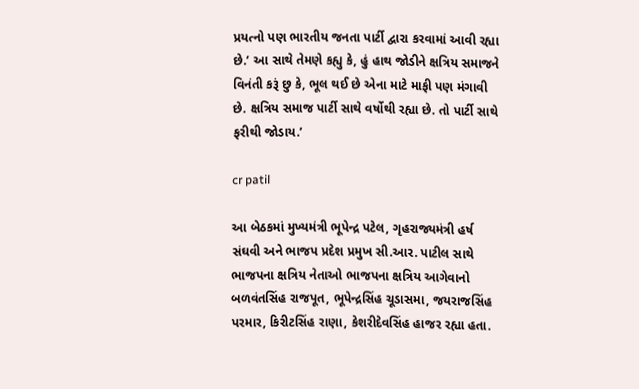પ્રયત્નો પણ ભારતીય જનતા પાર્ટી દ્વારા કરવામાં આવી રહ્યા છે.’ આ સાથે તેમણે કહ્યુ કે, હું હાથ જોડીને ક્ષત્રિય સમાજને વિનંતી કરૂં છુ કે, ભૂલ થઈ છે એના માટે માફી પણ મંગાવી છે. ક્ષત્રિય સમાજ પાર્ટી સાથે વર્ષોથી રહ્યા છે. તો પાર્ટી સાથે ફરીથી જોડાય.’

cr patil

આ બેઠકમાં મુખ્યમંત્રી ભૂપેન્દ્ર પટેલ, ગૃહરાજ્યમંત્રી હર્ષ સંઘવી અને ભાજપ પ્રદેશ પ્રમુખ સી.આર. પાટીલ સાથે ભાજપના ક્ષત્રિય નેતાઓ ભાજપના ક્ષત્રિય આગેવાનો બળવંતસિંહ રાજપૂત, ભૂપેન્દ્રસિંહ ચૂડાસમા, જયરાજસિંહ પરમાર, કિરીટસિંહ રાણા, કેશરીદેવસિંહ હાજર રહ્યા હતા.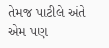તેમજ પાટીલે અંતે એમ પણ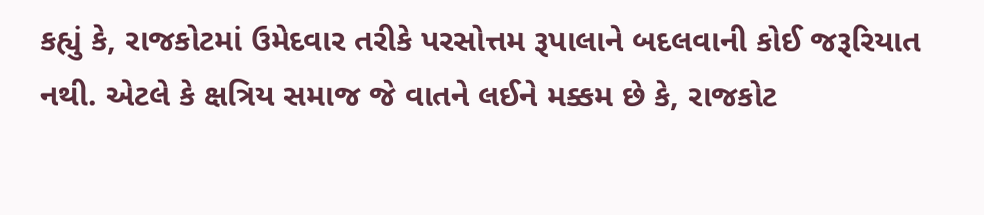કહ્યું કે, રાજકોટમાં ઉમેદવાર તરીકે પરસોત્તમ રૂપાલાને બદલવાની કોઈ જરૂરિયાત નથી. એટલે કે ક્ષત્રિય સમાજ જે વાતને લઈને મક્કમ છે કે, રાજકોટ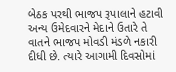બેઠક પરથી ભાજપ રૂપાલાને હટાવી અન્ય ઉમેદવારને મેદાને ઉતારે તે વાતને ભાજપ મોવડી મંડળે નકારી દીધી છે. ત્યારે આગામી દિવસોમાં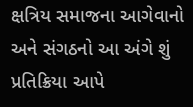ક્ષત્રિય સમાજના આગેવાનો અને સંગઠનો આ અંગે શું પ્રતિક્રિયા આપે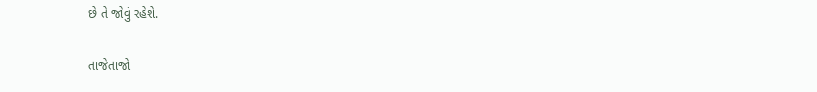છે તે જોવું રહેશે.

તાજેતાજો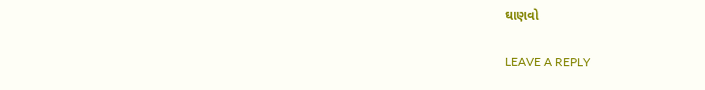ઘાણવો

LEAVE A REPLY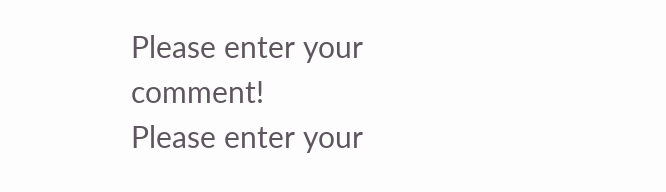Please enter your comment!
Please enter your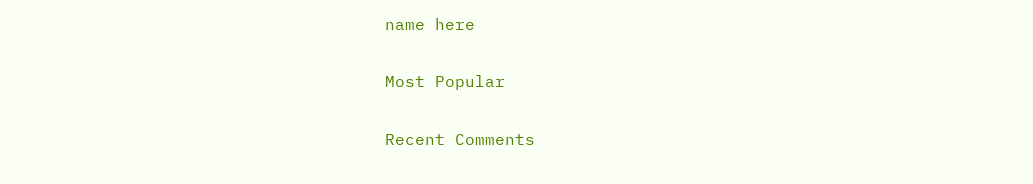name here

Most Popular

Recent Comments